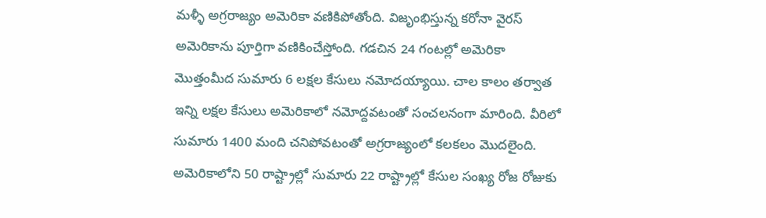మళ్ళీ అగ్రరాజ్యం అమెరికా వణికిపోతోంది. విజృంభిస్తున్న కరోనా వైరస్ అమెరికాను పూర్తిగా వణికించేస్తోంది. గడచిన 24 గంటల్లో అమెరికా మొత్తంమీద సుమారు 6 లక్షల కేసులు నమోదయ్యాయి. చాల కాలం తర్వాత ఇన్ని లక్షల కేసులు అమెరికాలో నమోద్దవటంతో సంచలనంగా మారింది. వీరిలో సుమారు 1400 మంది చనిపోవటంతో అగ్రరాజ్యంలో కలకలం మొదలైంది. అమెరికాలోని 50 రాష్ట్రాల్లో సుమారు 22 రాష్ట్రాల్లో కేసుల సంఖ్య రోజ రోజుకు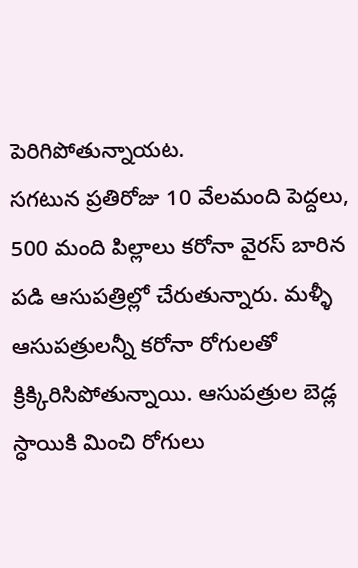పెరిగిపోతున్నాయట.
సగటున ప్రతిరోజు 10 వేలమంది పెద్దలు, 500 మంది పిల్లాలు కరోనా వైరస్ బారిన పడి ఆసుపత్రిల్లో చేరుతున్నారు. మళ్ళీ ఆసుపత్రులన్నీ కరోనా రోగులతో క్రిక్కిరిసిపోతున్నాయి. ఆసుపత్రుల బెడ్ల స్ధాయికి మించి రోగులు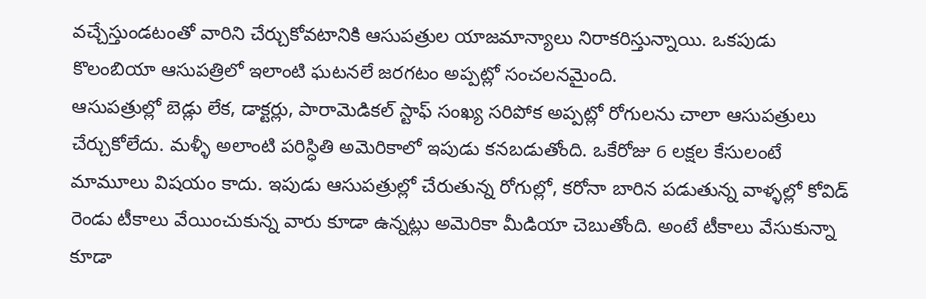వచ్చేస్తుండటంతో వారిని చేర్చుకోవటానికి ఆసుపత్రుల యాజమాన్యాలు నిరాకరిస్తున్నాయి. ఒకపుడు కొలంబియా ఆసుపత్రిలో ఇలాంటి ఘటనలే జరగటం అప్పట్లో సంచలనమైంది.
ఆసుపత్రుల్లో బెడ్లు లేక, డాక్టర్లు, పారామెడికల్ స్టాఫ్ సంఖ్య సరిపోక అప్పట్లో రోగులను చాలా ఆసుపత్రులు చేర్చుకోలేదు. మళ్ళీ అలాంటి పరిస్ధితి అమెరికాలో ఇపుడు కనబడుతోంది. ఒకేరోజు 6 లక్షల కేసులంటే మామూలు విషయం కాదు. ఇపుడు ఆసుపత్రుల్లో చేరుతున్న రోగుల్లో, కరోనా బారిన పడుతున్న వాళ్ళల్లో కోవిడ్ రెండు టీకాలు వేయించుకున్న వారు కూడా ఉన్నట్లు అమెరికా మీడియా చెబుతోంది. అంటే టీకాలు వేసుకున్నా కూడా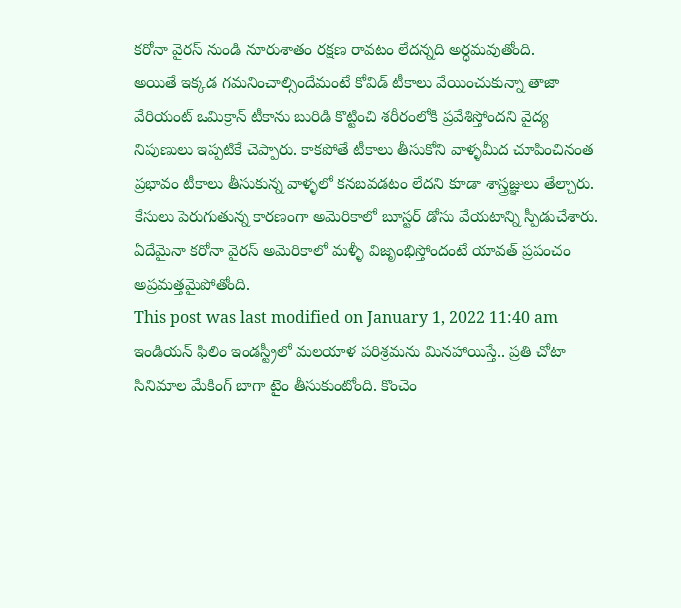కరోనా వైరస్ నుండి నూరుశాతం రక్షణ రావటం లేదన్నది అర్ధమవుతోంది.
అయితే ఇక్కడ గమనించాల్సిందేమంటే కోవిడ్ టీకాలు వేయించుకున్నా తాజా వేరియంట్ ఒమిక్రాన్ టీకాను బురిడి కొట్టించి శరీరంలోకి ప్రవేశిస్తోందని వైద్య నిపుణులు ఇప్పటికే చెప్పారు. కాకపోతే టీకాలు తీసుకోని వాళ్ళమీద చూపించినంత ప్రభావం టీకాలు తీసుకున్న వాళ్ళలో కనబవడటం లేదని కూడా శాస్త్రజ్ఞులు తేల్చారు. కేసులు పెరుగుతున్న కారణంగా అమెరికాలో బూస్టర్ డోసు వేయటాన్ని స్పీడుచేశారు. ఏదేమైనా కరోనా వైరస్ అమెరికాలో మళ్ళీ విజృంభిస్తోందంటే యావత్ ప్రపంచం అప్రమత్తమైపోతోంది.
This post was last modified on January 1, 2022 11:40 am
ఇండియన్ ఫిలిం ఇండస్ట్రీలో మలయాళ పరిశ్రమను మినహాయిస్తే.. ప్రతి చోటా సినిమాల మేకింగ్ బాగా టైం తీసుకుంటోంది. కొంచెం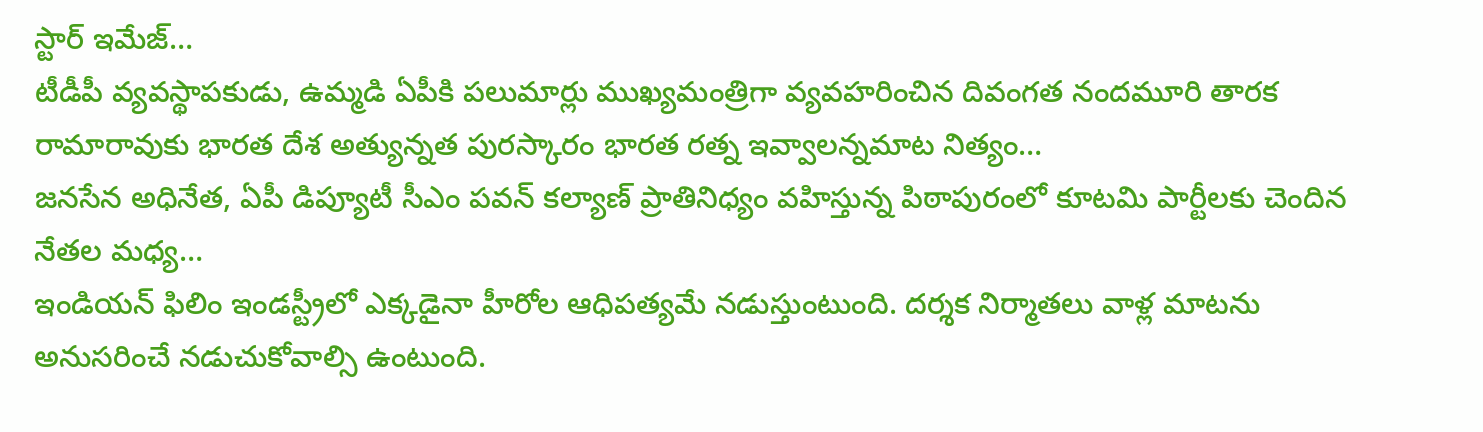స్టార్ ఇమేజ్…
టీడీపీ వ్యవస్థాపకుడు, ఉమ్మడి ఏపీకి పలుమార్లు ముఖ్యమంత్రిగా వ్యవహరించిన దివంగత నందమూరి తారక రామారావుకు భారత దేశ అత్యున్నత పురస్కారం భారత రత్న ఇవ్వాలన్నమాట నిత్యం…
జనసేన అధినేత, ఏపీ డిప్యూటీ సీఎం పవన్ కల్యాణ్ ప్రాతినిధ్యం వహిస్తున్న పిఠాపురంలో కూటమి పార్టీలకు చెందిన నేతల మధ్య…
ఇండియన్ ఫిలిం ఇండస్ట్రీలో ఎక్కడైనా హీరోల ఆధిపత్యమే నడుస్తుంటుంది. దర్శక నిర్మాతలు వాళ్ల మాటను అనుసరించే నడుచుకోవాల్సి ఉంటుంది.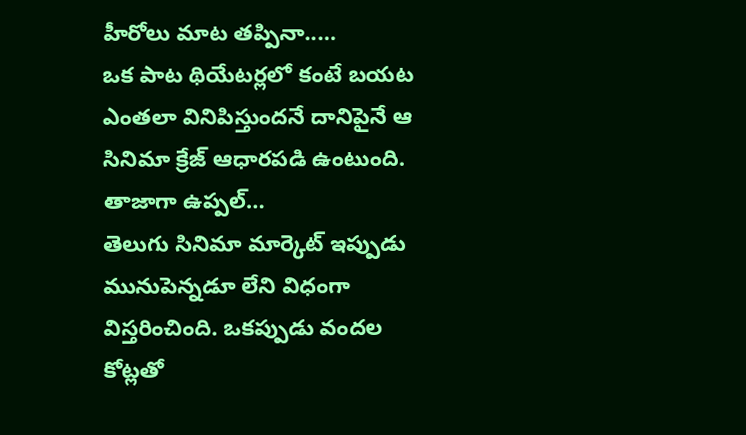హీరోలు మాట తప్పినా..…
ఒక పాట థియేటర్లలో కంటే బయట ఎంతలా వినిపిస్తుందనే దానిపైనే ఆ సినిమా క్రేజ్ ఆధారపడి ఉంటుంది. తాజాగా ఉప్పల్…
తెలుగు సినిమా మార్కెట్ ఇప్పుడు మునుపెన్నడూ లేని విధంగా విస్తరించింది. ఒకప్పుడు వందల కోట్లతో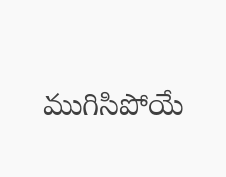ముగిసిపోయే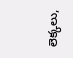లెక్కలు,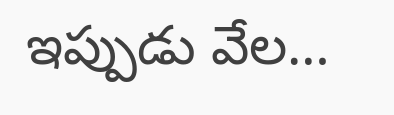ఇప్పుడు వేల…